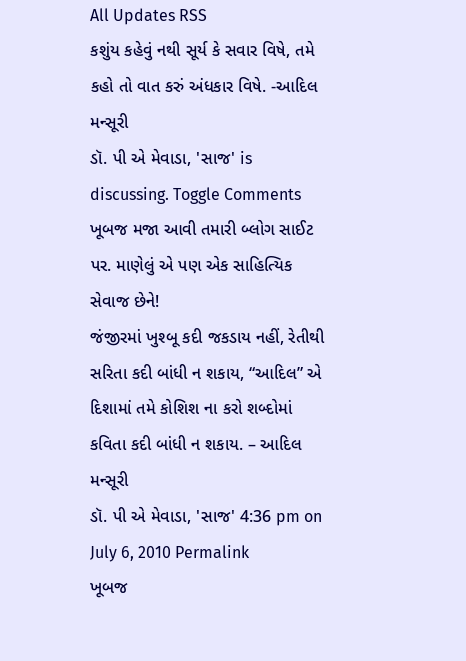All Updates RSS
કશુંય કહેવું નથી સૂર્ય કે સવાર વિષે, તમે કહો તો વાત કરું અંધકાર વિષે. -આદિલ મન્સૂરી
ડૉ. પી એ મેવાડા, 'સાજ' is discussing. Toggle Comments
ખૂબજ મજા આવી તમારી બ્લોગ સાઈટ પર. માણેલું એ પણ એક સાહિત્યિક સેવાજ છેને!
જંજીરમાં ખુશ્બૂ કદી જકડાય નહીં, રેતીથી સરિતા કદી બાંધી ન શકાય, “આદિલ” એ દિશામાં તમે કોશિશ ના કરો શબ્દોમાં કવિતા કદી બાંધી ન શકાય. – આદિલ મન્સૂરી
ડૉ. પી એ મેવાડા, 'સાજ' 4:36 pm on July 6, 2010 Permalink
ખૂબજ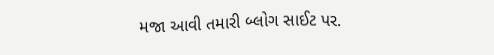મજા આવી તમારી બ્લોગ સાઈટ પર.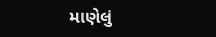માણેલું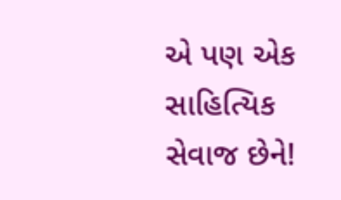એ પણ એક સાહિત્યિક સેવાજ છેને!